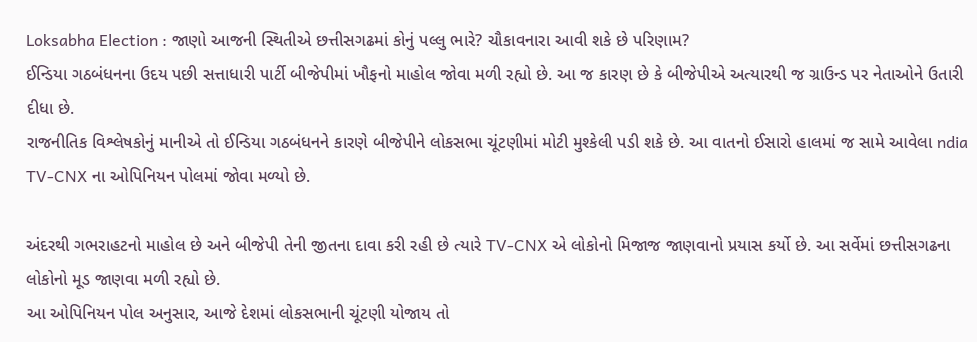Loksabha Election : જાણો આજની સ્થિતીએ છત્તીસગઢમાં કોનું પલ્લુ ભારે? ચૌકાવનારા આવી શકે છે પરિણામ?
ઈન્ડિયા ગઠબંધનના ઉદય પછી સત્તાધારી પાર્ટી બીજેપીમાં ખૌફનો માહોલ જોવા મળી રહ્યો છે. આ જ કારણ છે કે બીજેપીએ અત્યારથી જ ગ્રાઉન્ડ પર નેતાઓને ઉતારી દીધા છે.
રાજનીતિક વિશ્લેષકોનું માનીએ તો ઈન્ડિયા ગઠબંધનને કારણે બીજેપીને લોકસભા ચૂંટણીમાં મોટી મુશ્કેલી પડી શકે છે. આ વાતનો ઈસારો હાલમાં જ સામે આવેલા ndia TV-CNX ના ઓપિનિયન પોલમાં જોવા મળ્યો છે.

અંદરથી ગભરાહટનો માહોલ છે અને બીજેપી તેની જીતના દાવા કરી રહી છે ત્યારે TV-CNX એ લોકોનો મિજાજ જાણવાનો પ્રયાસ કર્યો છે. આ સર્વેમાં છત્તીસગઢના લોકોનો મૂડ જાણવા મળી રહ્યો છે.
આ ઓપિનિયન પોલ અનુસાર, આજે દેશમાં લોકસભાની ચૂંટણી યોજાય તો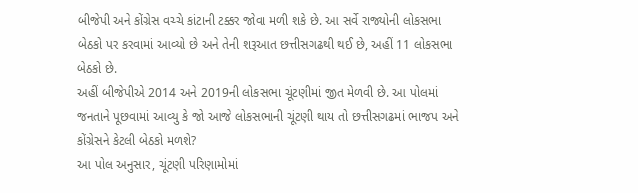બીજેપી અને કોંગ્રેસ વચ્ચે કાંટાની ટક્કર જોવા મળી શકે છે. આ સર્વે રાજ્યોની લોકસભા બેઠકો પર કરવામાં આવ્યો છે અને તેની શરૂઆત છત્તીસગઢથી થઈ છે, અહીં 11 લોકસભા બેઠકો છે.
અહીં બીજેપીએ 2014 અને 2019ની લોકસભા ચૂંટણીમાં જીત મેળવી છે. આ પોલમાં જનતાને પૂછવામાં આવ્યુ કે જો આજે લોકસભાની ચૂંટણી થાય તો છત્તીસગઢમાં ભાજપ અને કોંગ્રેસને કેટલી બેઠકો મળશે?
આ પોલ અનુસાર, ચૂંટણી પરિણામોમાં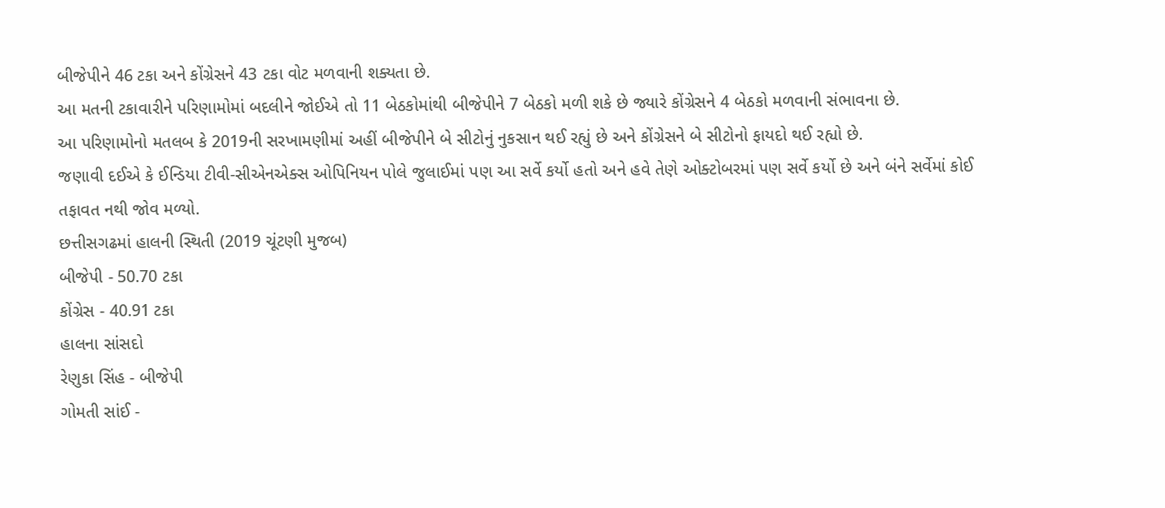બીજેપીને 46 ટકા અને કોંગ્રેસને 43 ટકા વોટ મળવાની શક્યતા છે.
આ મતની ટકાવારીને પરિણામોમાં બદલીને જોઈએ તો 11 બેઠકોમાંથી બીજેપીને 7 બેઠકો મળી શકે છે જ્યારે કોંગ્રેસને 4 બેઠકો મળવાની સંભાવના છે.
આ પરિણામોનો મતલબ કે 2019ની સરખામણીમાં અહીં બીજેપીને બે સીટોનું નુકસાન થઈ રહ્યું છે અને કોંગ્રેસને બે સીટોનો ફાયદો થઈ રહ્યો છે.
જણાવી દઈએ કે ઈન્ડિયા ટીવી-સીએનએક્સ ઓપિનિયન પોલે જુલાઈમાં પણ આ સર્વે કર્યો હતો અને હવે તેણે ઓક્ટોબરમાં પણ સર્વે કર્યો છે અને બંને સર્વેમાં કોઈ તફાવત નથી જોવ મળ્યો.
છત્તીસગઢમાં હાલની સ્થિતી (2019 ચૂંટણી મુજબ)
બીજેપી - 50.70 ટકા
કોંગ્રેસ - 40.91 ટકા
હાલના સાંસદો
રેણુકા સિંહ - બીજેપી
ગોમતી સાંઈ -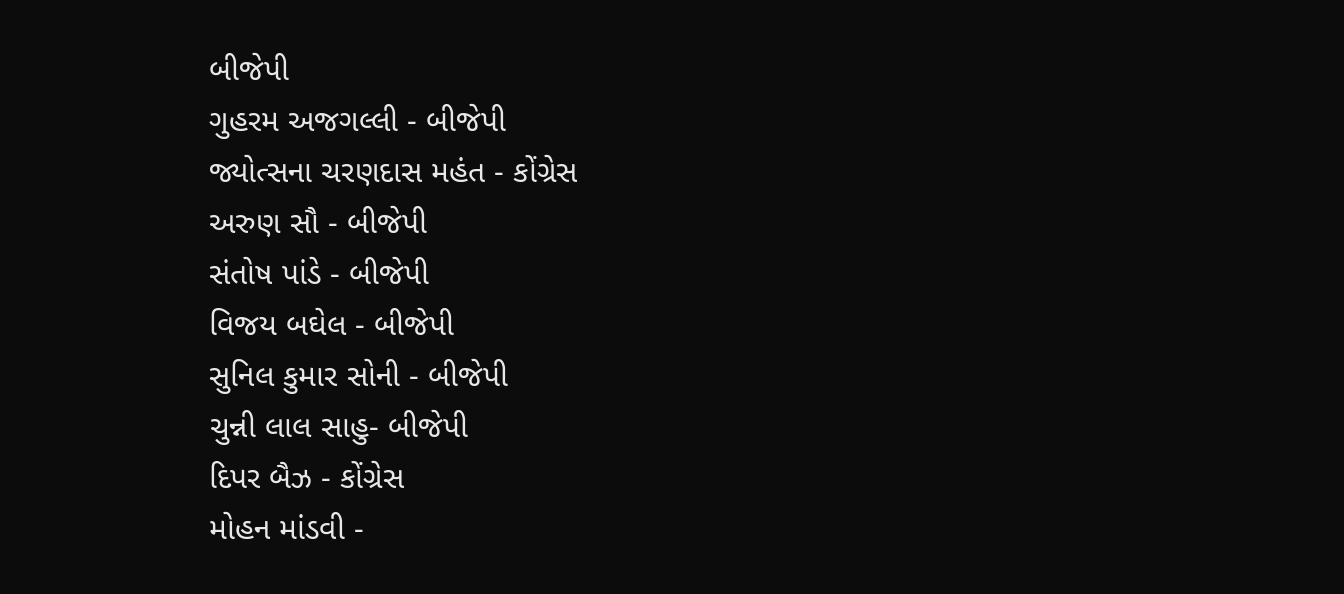બીજેપી
ગુહરમ અજગલ્લી - બીજેપી
જ્યોત્સના ચરણદાસ મહંત - કોંગ્રેસ
અરુણ સૌ - બીજેપી
સંતોષ પાંડે - બીજેપી
વિજય બઘેલ - બીજેપી
સુનિલ કુમાર સોની - બીજેપી
ચુન્ની લાલ સાહુ- બીજેપી
દિપર બૈઝ - કોંગ્રેસ
મોહન માંડવી -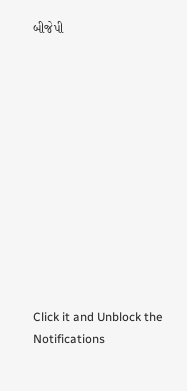બીજેપી












Click it and Unblock the Notifications